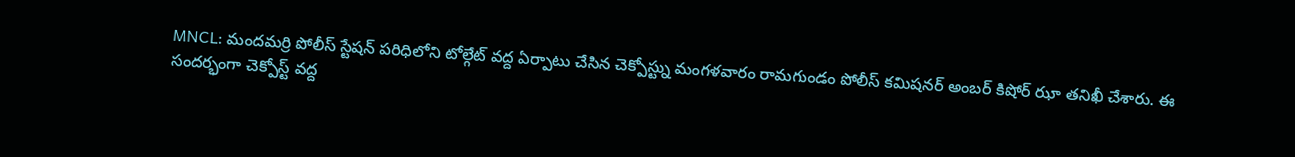MNCL: మందమర్రి పోలీస్ స్టేషన్ పరిధిలోని టోల్గేట్ వద్ద ఏర్పాటు చేసిన చెక్పోస్ట్ను మంగళవారం రామగుండం పోలీస్ కమిషనర్ అంబర్ కిషోర్ ఝా తనిఖీ చేశారు. ఈ సందర్భంగా చెక్పోస్ట్ వద్ద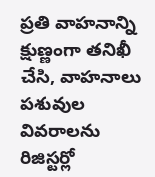ప్రతి వాహనాన్ని క్షుణ్ణంగా తనిఖీ చేసి, వాహనాలు పశువుల వివరాలను రిజిస్టర్లో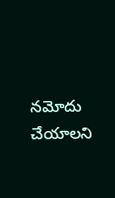నమోదు చేయాలని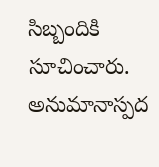సిబ్బందికి సూచించారు. అనుమానాస్పద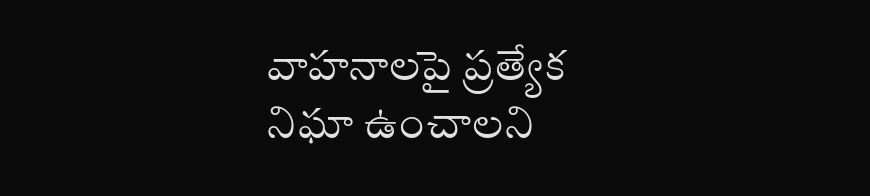వాహనాలపై ప్రత్యేక నిఘా ఉంచాలని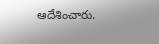ఆదేశించారు.